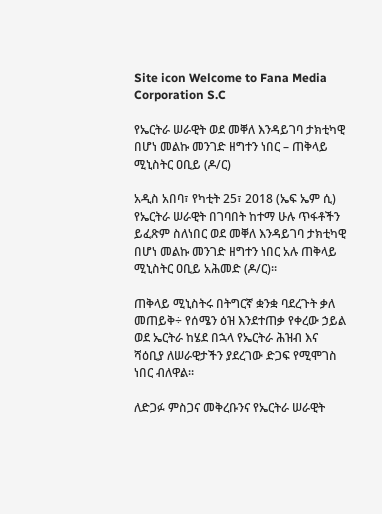Site icon Welcome to Fana Media Corporation S.C

የኤርትራ ሠራዊት ወደ መቐለ እንዳይገባ ታክቲካዊ በሆነ መልኩ መንገድ ዘግተን ነበር – ጠቅላይ ሚኒስትር ዐቢይ (ዶ/ር)

አዲስ አበባ፣ የካቲት 25፣ 2018 (ኤፍ ኤም ሲ) የኤርትራ ሠራዊት በገባበት ከተማ ሁሉ ጥፋቶችን ይፈጽም ስለነበር ወደ መቐለ እንዳይገባ ታክቲካዊ በሆነ መልኩ መንገድ ዘግተን ነበር አሉ ጠቅላይ ሚኒስትር ዐቢይ አሕመድ (ዶ/ር)።

ጠቅላይ ሚኒስትሩ በትግርኛ ቋንቋ ባደረጉት ቃለ መጠይቅ÷ የሰሜን ዕዝ እንደተጠቃ የቀረው ኃይል ወደ ኤርትራ ከሄደ በኋላ የኤርትራ ሕዝብ እና ሻዕቢያ ለሠራዊታችን ያደረገው ድጋፍ የሚሞገስ ነበር ብለዋል።

ለድጋፉ ምስጋና መቅረቡንና የኤርትራ ሠራዊት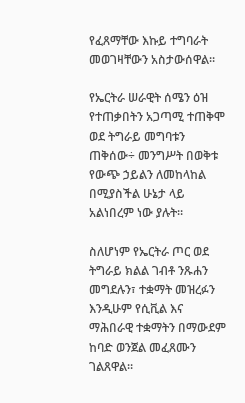የፈጸማቸው እኩይ ተግባራት መወገዛቸውን አስታውሰዋል።

የኤርትራ ሠራዊት ሰሜን ዕዝ የተጠቃበትን አጋጣሚ ተጠቅሞ ወደ ትግራይ መግባቱን ጠቅሰው÷ መንግሥት በወቅቱ የውጭ ኃይልን ለመከላከል በሚያስችል ሁኔታ ላይ አልነበረም ነው ያሉት።

ስለሆነም የኤርትራ ጦር ወደ ትግራይ ክልል ገብቶ ንጹሐን መግደሉን፣ ተቋማት መዝረፉን እንዲሁም የሲቪል እና ማሕበራዊ ተቋማትን በማውደም ከባድ ወንጀል መፈጸሙን ገልጸዋል።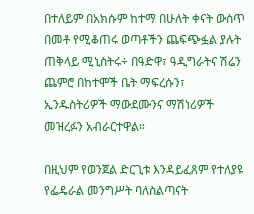በተለይም በአክሱም ከተማ በሁለት ቀናት ውስጥ በመቶ የሚቆጠሩ ወጣቶችን ጨፍጭፏል ያሉት ጠቅላይ ሚኒስትሩ÷ በዓድዋ፣ ዓዲግራትና ሽሬን ጨምሮ በከተሞች ቤት ማፍረሱን፣ ኢንዱስትሪዎች ማውደሙንና ማሽነሪዎች መዝረፉን አብራርተዋል።

በዚህም የወንጀል ድርጊቱ እንዳይፈጸም የተለያዩ የፌዴራል መንግሥት ባለስልጣናት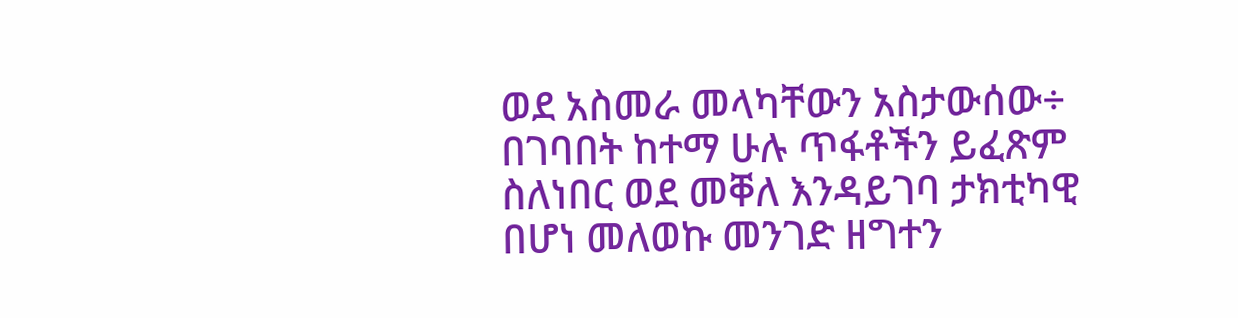ወደ አስመራ መላካቸውን አስታውሰው÷ በገባበት ከተማ ሁሉ ጥፋቶችን ይፈጽም ስለነበር ወደ መቐለ እንዳይገባ ታክቲካዊ በሆነ መለወኩ መንገድ ዘግተን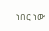ነበር ነው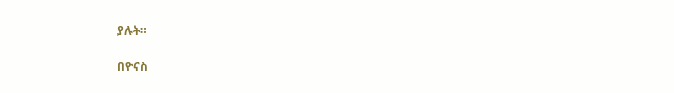ያሉት።

በዮናስ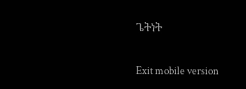ጌትነት

Exit mobile version